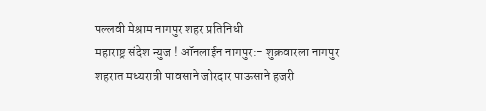पल्लवी मेश्राम नागपुर शहर प्रतिनिधी
महाराष्ट्र संदेश न्युज ! ऑनलाईन नागपुर:- शुक्रवारला नागपुर शहरात मध्यरात्री पावसाने जोरदार पाऊसाने हजरी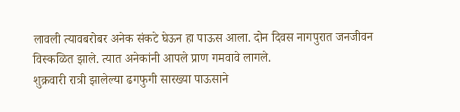लावली त्यावबरोबर अनेक संकटे घेऊन हा पाऊस आला. दोन दिवस नागपुरात जनजीवन विस्कळित झाले. त्यात अनेकांनी आपले प्राण गमवावे लागले.
शुक्रवारी रात्री झालेल्या ढगफुगी सारख्या पाऊसाने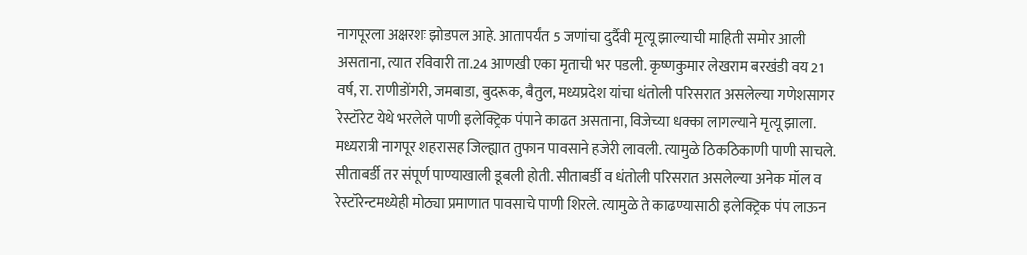नागपूरला अक्षरशः झोडपल आहे. आतापर्यंत 5 जणांचा दुर्दैवी मृत्यू झाल्याची माहिती समोर आली असताना, त्यात रविवारी ता.24 आणखी एका मृताची भर पडली. कृष्णकुमार लेखराम बरखंडी वय 21 वर्ष, रा. राणीडोंगरी, जमबाडा, बुदरूक, बैतुल, मध्यप्रदेश यांचा धंतोली परिसरात असलेल्या गणेशसागर रेस्टॉरेट येथे भरलेले पाणी इलेक्ट्रिक पंपाने काढत असताना, विजेच्या धक्का लागल्याने मृत्यू झाला.
मध्यरात्री नागपूर शहरासह जिल्ह्यात तुफान पावसाने हजेरी लावली. त्यामुळे ठिकठिकाणी पाणी साचले. सीताबर्डी तर संपूर्ण पाण्याखाली डूबली होती. सीताबर्डी व धंतोली परिसरात असलेल्या अनेक मॉल व रेस्टॉरेन्टमध्येही मोठ्या प्रमाणात पावसाचे पाणी शिरले. त्यामुळे ते काढण्यासाठी इलेक्ट्रिक पंप लाऊन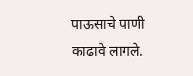पाऊसाचे पाणी काढावे लागले.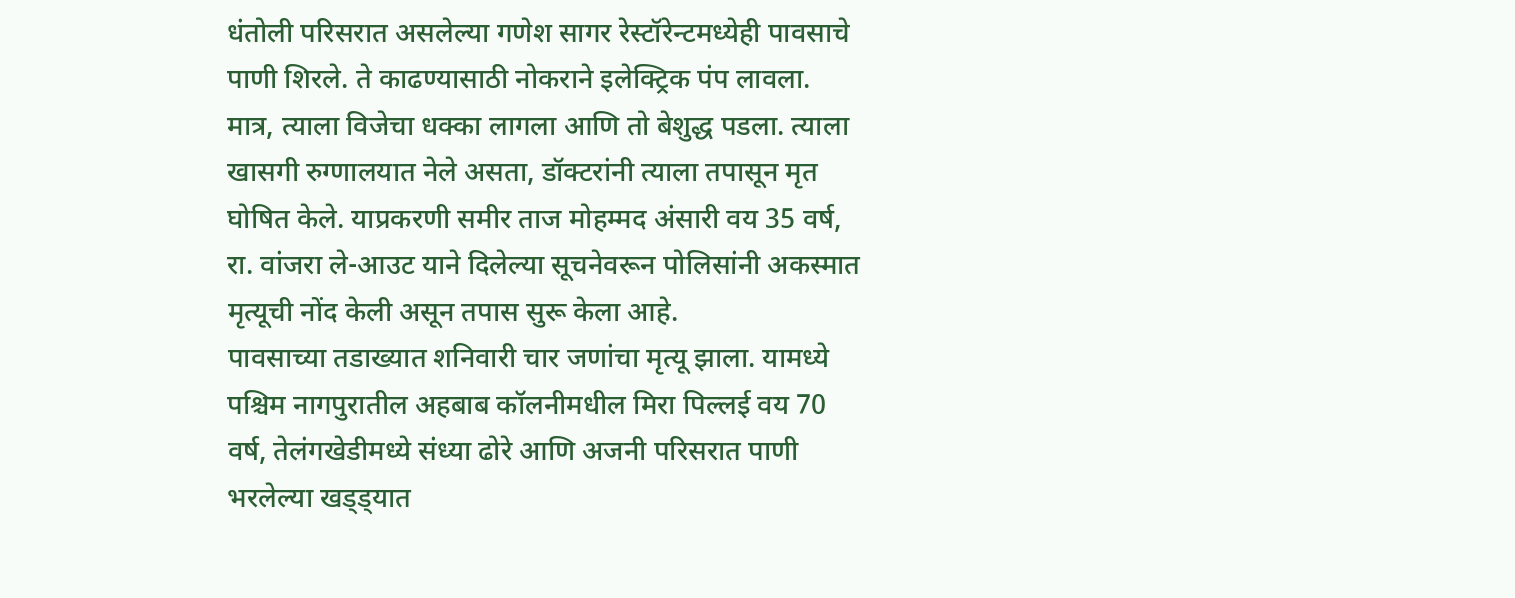धंतोली परिसरात असलेल्या गणेश सागर रेस्टॉरेन्टमध्येही पावसाचे पाणी शिरले. ते काढण्यासाठी नोकराने इलेक्ट्रिक पंप लावला. मात्र, त्याला विजेचा धक्का लागला आणि तो बेशुद्ध पडला. त्याला खासगी रुग्णालयात नेले असता, डॉक्टरांनी त्याला तपासून मृत घोषित केले. याप्रकरणी समीर ताज मोहम्मद अंसारी वय 35 वर्ष, रा. वांजरा ले-आउट याने दिलेल्या सूचनेवरून पोलिसांनी अकस्मात मृत्यूची नोंद केली असून तपास सुरू केला आहे.
पावसाच्या तडाख्यात शनिवारी चार जणांचा मृत्यू झाला. यामध्ये पश्चिम नागपुरातील अहबाब कॉलनीमधील मिरा पिल्लई वय 70 वर्ष, तेलंगखेडीमध्ये संध्या ढोरे आणि अजनी परिसरात पाणी भरलेल्या खड्ड्यात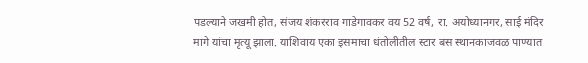पडल्याने जखमी होत, संजय शंकरराव गाडेगावकर वय 52 वर्ष, रा. अयोध्यानगर, साई मंदिर मागे यांचा मृत्यू झाला. याशिवाय एका इसमाचा धंतोलीतील स्टार बस स्थानकाजवळ पाण्यात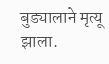बुड्यालाने मृत्यू झाला.